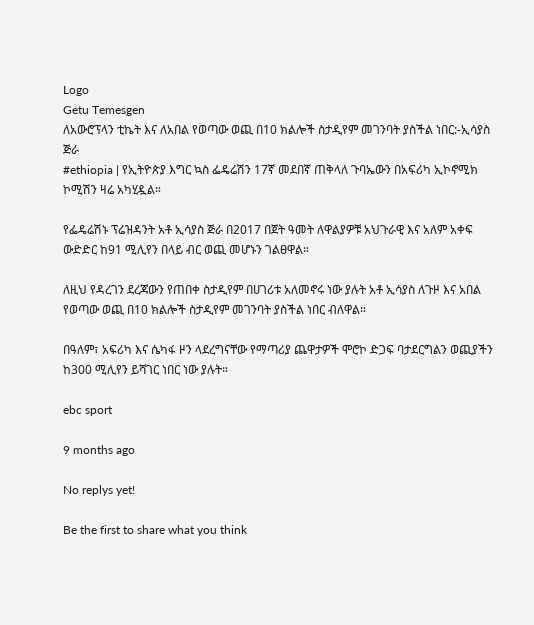Logo
Getu Temesgen
ለአውሮፕላን ቲኬት እና ለአበል የወጣው ወጪ በ10 ክልሎች ስታዲየም መገንባት ያስችል ነበር:-ኢሳያስ ጅራ
#ethiopia | የኢትዮጵያ እግር ኳስ ፌዴሬሽን 17ኛ መደበኛ ጠቅላለ ጉባኤውን በአፍሪካ ኢኮኖሚክ ኮሚሽን ዛሬ አካሂዷል።

የፌዴሬሽኑ ፕሬዝዳንት አቶ ኢሳያስ ጅራ በ2017 በጀት ዓመት ለዋልያዎቹ አህጉራዊ እና አለም አቀፍ ውድድር ከ91 ሚሊየን በላይ ብር ወጪ መሆኑን ገልፀዋል።

ለዚህ የዳረገን ደረጃውን የጠበቀ ስታዲየም በሀገሪቱ አለመኖሩ ነው ያሉት አቶ ኢሳያስ ለጉዞ እና አበል የወጣው ወጪ በ10 ክልሎች ስታዲየም መገንባት ያስችል ነበር ብለዋል።

በዓለም፣ አፍሪካ እና ሴካፋ ዞን ላደረግናቸው የማጣሪያ ጨዋታዎች ሞሮኮ ድጋፍ ባታደርግልን ወጪያችን ከ300 ሚሊየን ይሻገር ነበር ነው ያሉት።

ebc sport

9 months ago

No replys yet!

Be the first to share what you think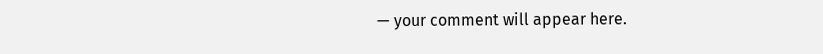— your comment will appear here.